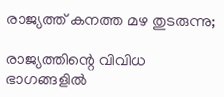രാജ്യത്ത് കനത്ത മഴ തുടരുന്നു;

രാജ്യത്തിന്റെ വിവിധ ഭാഗങ്ങളിൽ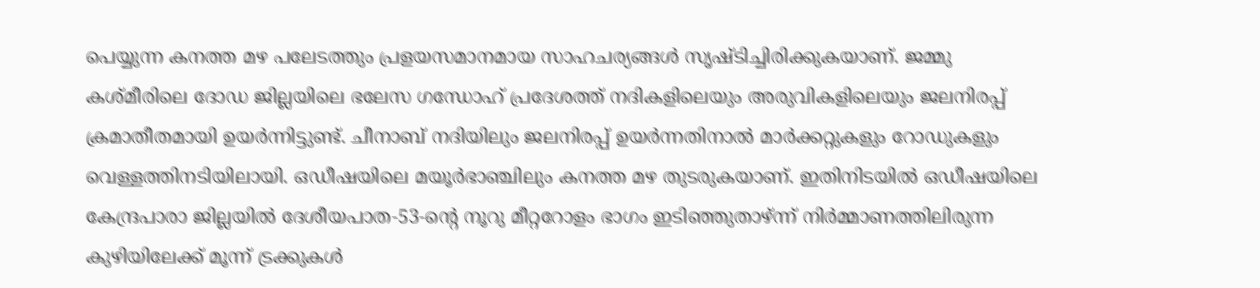പെയ്യുന്ന കനത്ത മഴ പലേടത്തും പ്രളയസമാനമായ സാഹചര്യങ്ങൾ സൃഷ്ടിച്ചിരിക്കുകയാണ്. ജമ്മു കശ്മീരിലെ ദോഡ ജില്ലയിലെ ഭലേസ ഗന്ധോഹ് പ്രദേശത്ത് നദികളിലെയും അരുവികളിലെയും ജലനിരപ്പ് ക്രമാതീതമായി ഉയർന്നിട്ടുണ്ട്. ചീനാബ് നദിയിലും ജലനിരപ്പ് ഉയർന്നതിനാൽ മാർക്കറ്റുകളും റോഡുകളും വെള്ളത്തിനടിയിലായി. ഒഡീഷയിലെ മയൂർഭാഞ്ചിലും കനത്ത മഴ തുടരുകയാണ്. ഇതിനിടയിൽ ഒഡീഷയിലെ കേന്ദ്രപാരാ ജില്ലയിൽ ദേശീയപാത-53-ന്റെ നൂറു മീറ്ററോളം ഭാഗം ഇടിഞ്ഞുതാഴ്ന്ന് നിർമ്മാണത്തിലിരുന്ന കുഴിയിലേക്ക് മൂന്ന് ട്രക്കുകൾ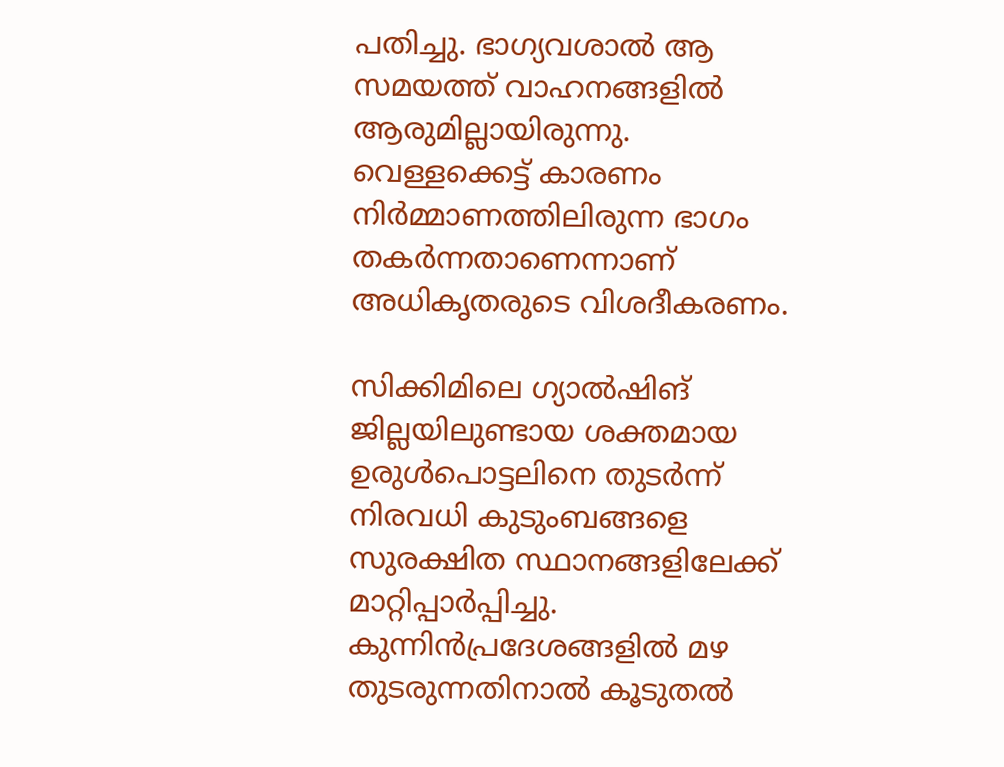പതിച്ചു. ഭാഗ്യവശാൽ ആ സമയത്ത് വാഹനങ്ങളിൽ ആരുമില്ലായിരുന്നു. വെള്ളക്കെട്ട് കാരണം നിർമ്മാണത്തിലിരുന്ന ഭാഗം തകർന്നതാണെന്നാണ് അധികൃതരുടെ വിശദീകരണം.

സിക്കിമിലെ ഗ്യാൽഷിങ് ജില്ലയിലുണ്ടായ ശക്തമായ ഉരുൾപൊട്ടലിനെ തുടർന്ന് നിരവധി കുടുംബങ്ങളെ സുരക്ഷിത സ്ഥാനങ്ങളിലേക്ക് മാറ്റിപ്പാർപ്പിച്ചു. കുന്നിൻപ്രദേശങ്ങളിൽ മഴ തുടരുന്നതിനാൽ കൂടുതൽ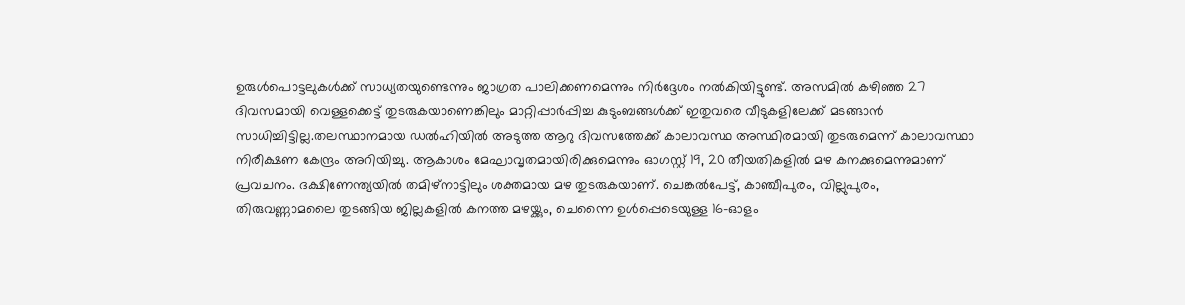ഉരുൾപൊട്ടലുകൾക്ക് സാധ്യതയുണ്ടെന്നും ജാഗ്രത പാലിക്കണമെന്നും നിർദ്ദേശം നൽകിയിട്ടുണ്ട്. അസമിൽ കഴിഞ്ഞ 27 ദിവസമായി വെള്ളക്കെട്ട് തുടരുകയാണെങ്കിലും മാറ്റിപ്പാർപ്പിച്ച കുടുംബങ്ങൾക്ക് ഇതുവരെ വീടുകളിലേക്ക് മടങ്ങാൻ സാധിച്ചിട്ടില്ല.തലസ്ഥാനമായ ഡൽഹിയിൽ അടുത്ത ആറു ദിവസത്തേക്ക് കാലാവസ്ഥ അസ്ഥിരമായി തുടരുമെന്ന് കാലാവസ്ഥാ നിരീക്ഷണ കേന്ദ്രം അറിയിച്ചു. ആകാശം മേഘാവൃതമായിരിക്കുമെന്നും ഓഗസ്റ്റ് 19, 20 തീയതികളിൽ മഴ കനക്കുമെന്നുമാണ് പ്രവചനം. ദക്ഷിണേന്ത്യയിൽ തമിഴ്‌നാട്ടിലും ശക്തമായ മഴ തുടരുകയാണ്. ചെങ്കൽപേട്ട്, കാഞ്ചീപുരം, വില്ലുപുരം, തിരുവണ്ണാമലൈ തുടങ്ങിയ ജില്ലകളിൽ കനത്ത മഴയ്ക്കും, ചെന്നൈ ഉൾപ്പെടെയുള്ള 16-ഓളം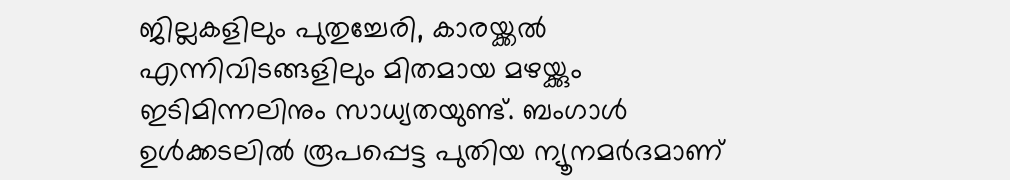ജില്ലകളിലും പുതുച്ചേരി, കാരയ്ക്കൽ എന്നിവിടങ്ങളിലും മിതമായ മഴയ്ക്കും ഇടിമിന്നലിനും സാധ്യതയുണ്ട്. ബംഗാൾ ഉൾക്കടലിൽ രൂപപ്പെട്ട പുതിയ ന്യൂനമർദമാണ്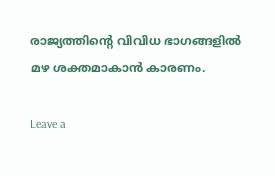രാജ്യത്തിന്റെ വിവിധ ഭാഗങ്ങളിൽ മഴ ശക്തമാകാൻ കാരണം.

Leave a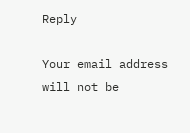Reply

Your email address will not be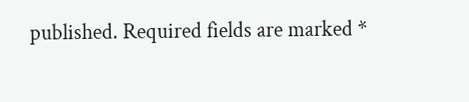published. Required fields are marked *